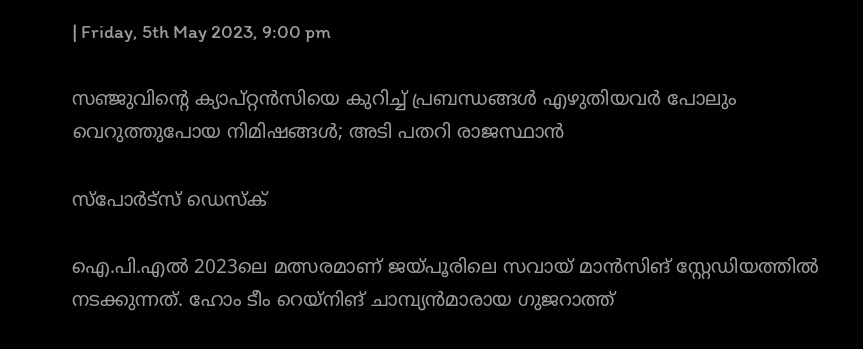| Friday, 5th May 2023, 9:00 pm

സഞ്ജുവിന്റെ ക്യാപ്റ്റന്‍സിയെ കുറിച്ച് പ്രബന്ധങ്ങള്‍ എഴുതിയവര്‍ പോലും വെറുത്തുപോയ നിമിഷങ്ങള്‍; അടി പതറി രാജസ്ഥാന്‍

സ്പോര്‍ട്സ് ഡെസ്‌ക്

ഐ.പി.എല്‍ 2023ലെ മത്സരമാണ് ജയ്പൂരിലെ സവായ് മാന്‍സിങ് സ്റ്റേഡിയത്തില്‍ നടക്കുന്നത്. ഹോം ടീം റെയ്‌നിങ് ചാമ്പ്യന്‍മാരായ ഗുജറാത്ത്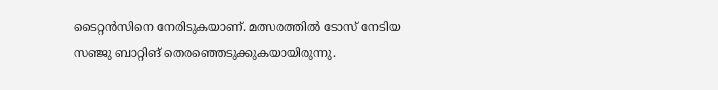ടൈറ്റന്‍സിനെ നേരിടുകയാണ്. മത്സരത്തില്‍ ടോസ് നേടിയ സഞ്ജു ബാറ്റിങ് തെരഞ്ഞെടുക്കുകയായിരുന്നു.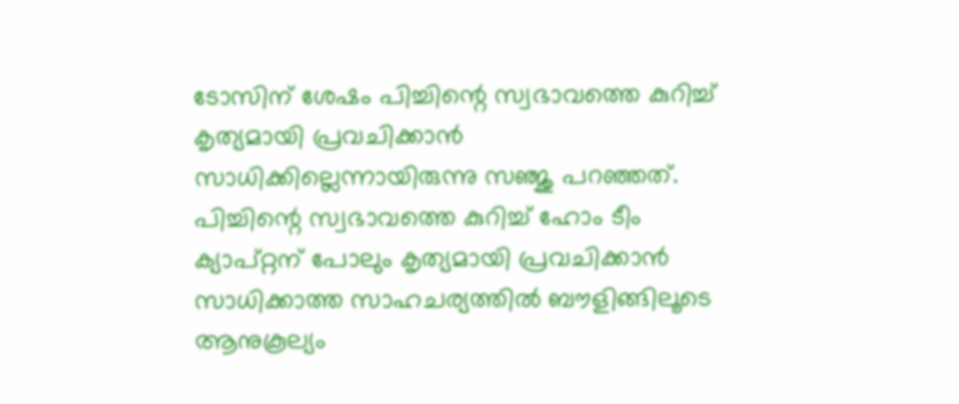ടോസിന് ശേഷം പിച്ചിന്റെ സ്വഭാവത്തെ കുറിച്ച് കൃത്യമായി പ്രവചിക്കാന്‍ സാധിക്കില്ലെന്നായിരുന്നു സഞ്ജു പറഞ്ഞത്. പിച്ചിന്റെ സ്വഭാവത്തെ കുറിച്ച് ഹോം ടീം ക്യാപ്റ്റന് പോലും കൃത്യമായി പ്രവചിക്കാന്‍ സാധിക്കാത്ത സാഹചര്യത്തില്‍ ബൗളിങ്ങിലൂടെ ആനുകൂല്യം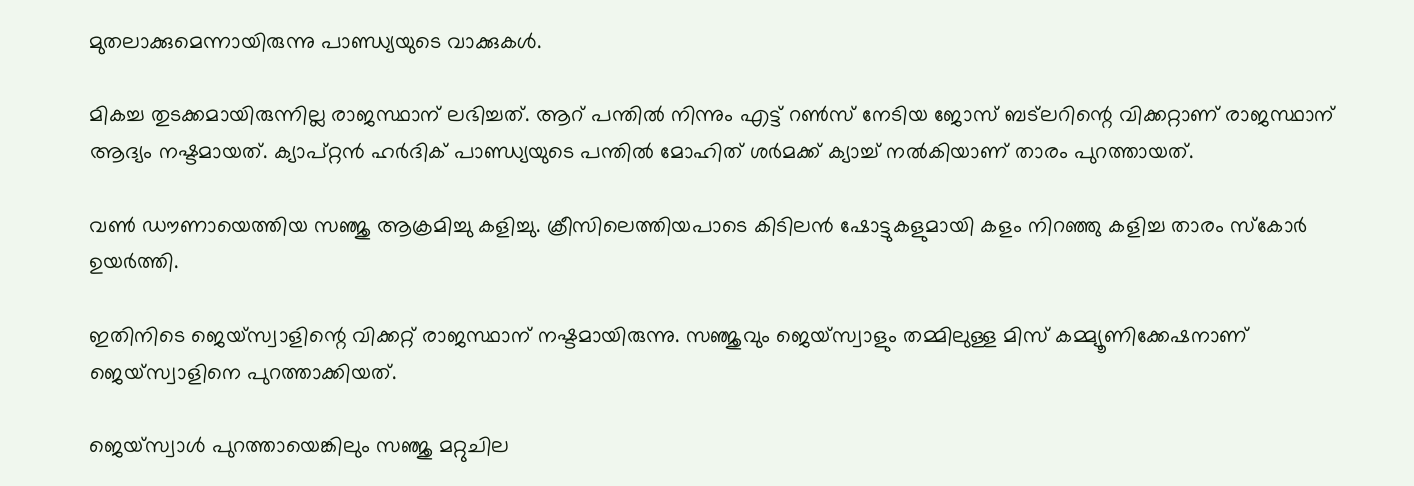മുതലാക്കുമെന്നായിരുന്നു പാണ്ഡ്യയുടെ വാക്കുകള്‍.

മികച്ച തുടക്കമായിരുന്നില്ല രാജസ്ഥാന് ലഭിച്ചത്. ആറ് പന്തില്‍ നിന്നും എട്ട് റണ്‍സ് നേടിയ ജോസ് ബട്‌ലറിന്റെ വിക്കറ്റാണ് രാജസ്ഥാന് ആദ്യം നഷ്ടമായത്. ക്യാപ്റ്റന്‍ ഹര്‍ദിക് പാണ്ഡ്യയുടെ പന്തില്‍ മോഹിത് ശര്‍മക്ക് ക്യാച്ച് നല്‍കിയാണ് താരം പുറത്തായത്.

വണ്‍ ഡൗണായെത്തിയ സഞ്ജു ആക്രമിച്ചു കളിച്ചു. ക്രീസിലെത്തിയപാടെ കിടിലന്‍ ഷോട്ടുകളുമായി കളം നിറഞ്ഞു കളിച്ച താരം സ്‌കോര്‍ ഉയര്‍ത്തി.

ഇതിനിടെ ജെയ്‌സ്വാളിന്റെ വിക്കറ്റ് രാജസ്ഥാന് നഷ്ടമായിരുന്നു. സഞ്ജുവും ജെയ്‌സ്വാളും തമ്മിലുള്ള മിസ് കമ്മ്യൂണിക്കേഷനാണ് ജെയ്‌സ്വാളിനെ പുറത്താക്കിയത്.

ജെയ്‌സ്വാള്‍ പുറത്തായെങ്കിലും സഞ്ജു മറ്റുചില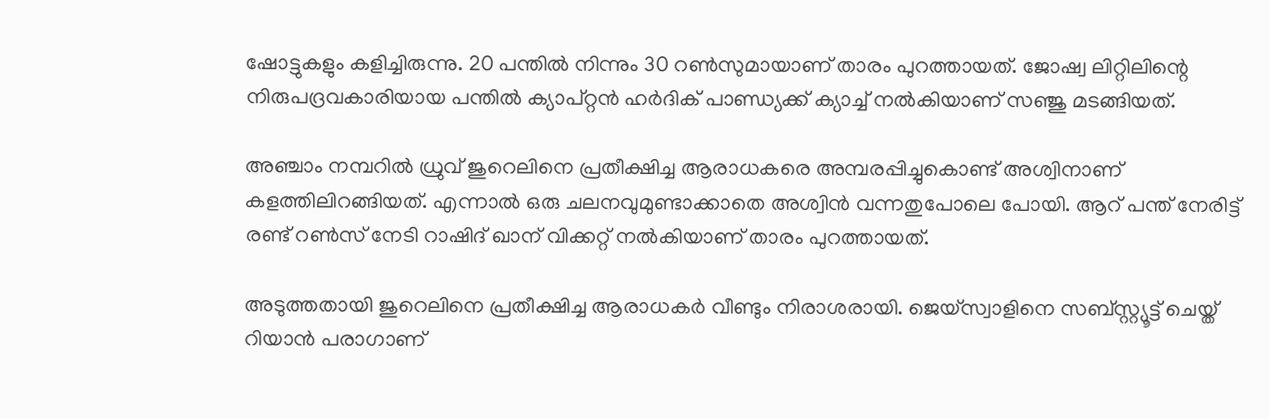ഷോട്ടുകളും കളിച്ചിരുന്നു. 20 പന്തില്‍ നിന്നും 30 റണ്‍സുമായാണ് താരം പുറത്തായത്. ജോഷ്വ ലിറ്റിലിന്റെ നിരുപദ്രവകാരിയായ പന്തില്‍ ക്യാപ്റ്റന്‍ ഹര്‍ദിക് പാണ്ഡ്യക്ക് ക്യാച്ച് നല്‍കിയാണ് സഞ്ജു മടങ്ങിയത്.

അഞ്ചാം നമ്പറില്‍ ധ്രുവ് ജുറെലിനെ പ്രതീക്ഷിച്ച ആരാധകരെ അമ്പരപ്പിച്ചുകൊണ്ട് അശ്വിനാണ് കളത്തിലിറങ്ങിയത്. എന്നാല്‍ ഒരു ചലനവുമുണ്ടാക്കാതെ അശ്വിന്‍ വന്നതുപോലെ പോയി. ആറ് പന്ത് നേരിട്ട് രണ്ട് റണ്‍സ് നേടി റാഷിദ് ഖാന് വിക്കറ്റ് നല്‍കിയാണ് താരം പുറത്തായത്.

അടുത്തതായി ജുറെലിനെ പ്രതീക്ഷിച്ച ആരാധകര്‍ വീണ്ടും നിരാശരായി. ജെയ്‌സ്വാളിനെ സബ്സ്റ്റ്യൂട്ട് ചെയ്ത് റിയാന്‍ പരാഗാണ്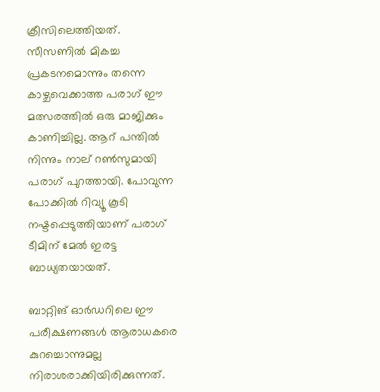ക്രീസിലെത്തിയത്. സീസണില്‍ മികച്ച പ്രകടനമൊന്നും തന്നെ കാഴ്ചവെക്കാത്ത പരാഗ് ഈ മത്സരത്തില്‍ ഒരു മാജിക്കും കാണിച്ചില്ല. ആറ് പന്തില്‍ നിന്നും നാല് റണ്‍സുമായി പരാഗ് പുറത്തായി. പോവുന്ന പോക്കില്‍ റിവ്യൂ കൂടി നഷ്ടപ്പെടുത്തിയാണ് പരാഗ് ടീമിന് മേല്‍ ഇരട്ട ബാധ്യതയായത്.

ബാറ്റിങ് ഓര്‍ഡറിലെ ഈ പരീക്ഷണങ്ങള്‍ ആരാധകരെ കുറച്ചൊന്നുമല്ല നിരാശരാക്കിയിരിക്കുന്നത്.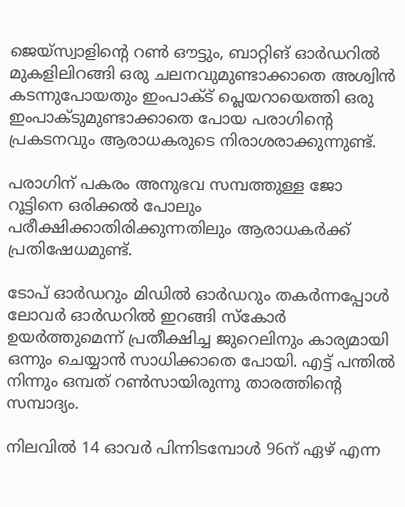ജെയ്‌സ്വാളിന്റെ റണ്‍ ഔട്ടും, ബാറ്റിങ് ഓര്‍ഡറില്‍ മുകളിലിറങ്ങി ഒരു ചലനവുമുണ്ടാക്കാതെ അശ്വിന്‍ കടന്നുപോയതും ഇംപാക്ട് പ്ലെയറായെത്തി ഒരു ഇംപാക്ടുമുണ്ടാക്കാതെ പോയ പരാഗിന്റെ പ്രകടനവും ആരാധകരുടെ നിരാശരാക്കുന്നുണ്ട്.

പരാഗിന് പകരം അനുഭവ സമ്പത്തുള്ള ജോ റൂട്ടിനെ ഒരിക്കല്‍ പോലും പരീക്ഷിക്കാതിരിക്കുന്നതിലും ആരാധകര്‍ക്ക് പ്രതിഷേധമുണ്ട്.

ടോപ് ഓര്‍ഡറും മിഡില്‍ ഓര്‍ഡറും തകര്‍ന്നപ്പോള്‍ ലോവര്‍ ഓര്‍ഡറില്‍ ഇറങ്ങി സ്‌കോര്‍ ഉയര്‍ത്തുമെന്ന് പ്രതീക്ഷിച്ച ജുറെലിനും കാര്യമായി ഒന്നും ചെയ്യാന്‍ സാധിക്കാതെ പോയി. എട്ട് പന്തില്‍ നിന്നും ഒമ്പത് റണ്‍സായിരുന്നു താരത്തിന്റെ സമ്പാദ്യം.

നിലവില്‍ 14 ഓവര്‍ പിന്നിടമ്പോള്‍ 96ന് ഏഴ് എന്ന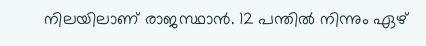നിലയിലാണ് രാജസ്ഥാന്‍. 12 പന്തില്‍ നിന്നും ഏഴ്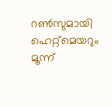റണ്‍സുമായി ഹെറ്റ്‌മെയറും മൂന്ന്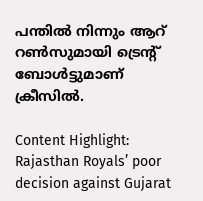പന്തില്‍ നിന്നും ആറ് റണ്‍സുമായി ട്രെന്റ് ബോള്‍ട്ടുമാണ് ക്രീസില്‍.

Content Highlight: Rajasthan Royals’ poor decision against Gujarat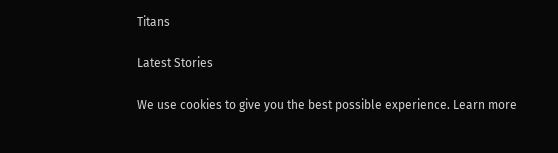Titans

Latest Stories

We use cookies to give you the best possible experience. Learn more